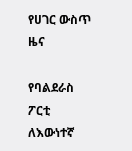የሀገር ውስጥ ዜና

የባልደራስ ፖርቲ ለእውነተኛ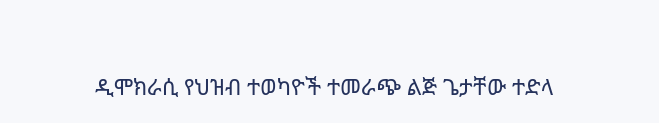ዲሞክራሲ የህዝብ ተወካዮች ተመራጭ ልጅ ጌታቸው ተድላ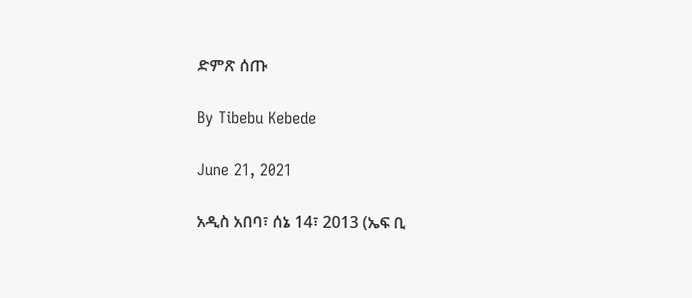ድምጽ ሰጡ

By Tibebu Kebede

June 21, 2021

አዲስ አበባ፣ ሰኔ 14፣ 2013 (ኤፍ ቢ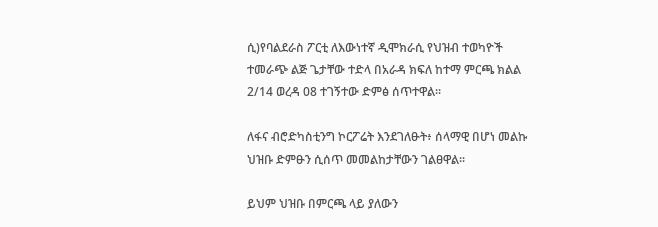ሲ)የባልደራስ ፖርቲ ለእውነተኛ ዲሞክራሲ የህዝብ ተወካዮች ተመራጭ ልጅ ጌታቸው ተድላ በአራዳ ክፍለ ከተማ ምርጫ ክልል 2/14 ወረዳ 08 ተገኝተው ድምፅ ሰጥተዋል፡፡

ለፋና ብሮድካስቲንግ ኮርፖሬት እንደገለፁት፥ ሰላማዊ በሆነ መልኩ ህዝቡ ድምፁን ሲሰጥ መመልከታቸውን ገልፀዋል፡፡

ይህም ህዝቡ በምርጫ ላይ ያለውን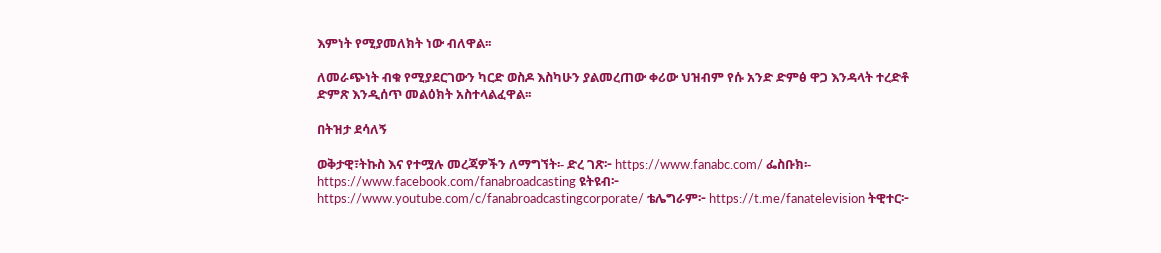እምነት የሚያመለክት ነው ብለዋል፡፡

ለመራጭነት ብቁ የሚያደርገውን ካርድ ወስዶ እስካሁን ያልመረጠው ቀሪው ህዝብም የሱ አንድ ድምፅ ዋጋ እንዳላት ተረድቶ ድምጽ እንዲሰጥ መልዕክት አስተላልፈዋል፡፡

በትዝታ ደሳለኝ

ወቅታዊ፣ትኩስ እና የተሟሉ መረጃዎችን ለማግኘት፡- ድረ ገጽ፦ https://www.fanabc.com/ ፌስቡክ፡- https://www.facebook.com/fanabroadcasting ዩትዩብ፦ https://www.youtube.com/c/fanabroadcastingcorporate/ ቴሌግራም፦ https://t.me/fanatelevision ትዊተር፦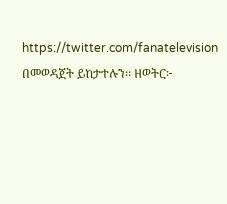https://twitter.com/fanatelevision በመወዳጀት ይከታተሉን፡፡ ዘወትር፦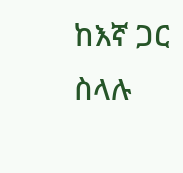ከእኛ ጋር ስላሉ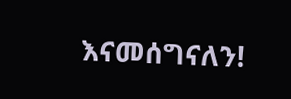እናመሰግናለን!